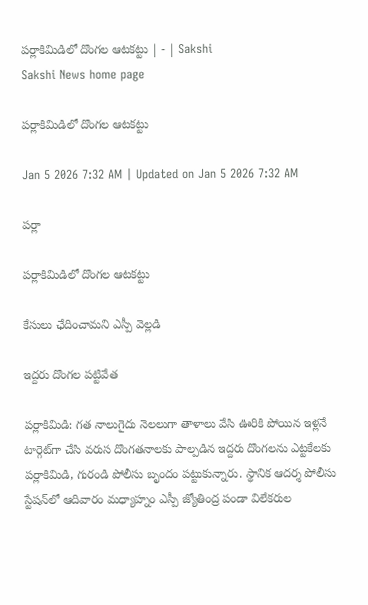పర్లాకిమిడిలో దొంగల ఆటకట్టు | - | Sakshi
Sakshi News home page

పర్లాకిమిడిలో దొంగల ఆటకట్టు

Jan 5 2026 7:32 AM | Updated on Jan 5 2026 7:32 AM

పర్లా

పర్లాకిమిడిలో దొంగల ఆటకట్టు

కేసులు ఛేదించామని ఎస్పీ వెల్లడి

ఇద్దరు దొంగల పట్టివేత

పర్లాకిమిడి: గత నాలుగైదు నెలలుగా తాళాలు వేసి ఊరికి పోయిన ఇళ్లనే టార్గెట్‌గా చేసి వరుస దొంగతనాలకు పాల్పడిన ఇద్దరు దొంగలను ఎట్టకేలకు పర్లాకిమిడి, గురండి పోలీసు బృందం పట్టుకున్నారు. స్థానిక ఆదర్శ పోలీసు స్టేషన్‌లో ఆదివారం మధ్యాహ్నం ఎస్పీ జ్యోతింద్ర పండా విలేకరుల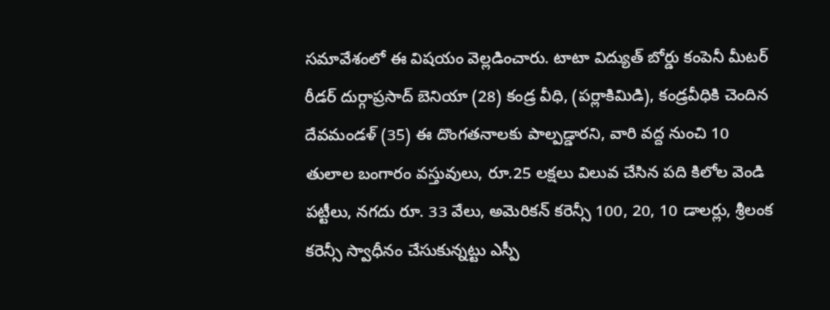సమావేశంలో ఈ విషయం వెల్లడించారు. టాటా విద్యుత్‌ బోర్డు కంపెనీ మీటర్‌ రీడర్‌ దుర్గాప్రసాద్‌ బెనియా (28) కండ్ర వీధి, (పర్లాకిమిడి), కండ్రవీధికి చెందిన దేవమండళ్‌ (35) ఈ దొంగతనాలకు పాల్పడ్డారని, వారి వద్ద నుంచి 10 తులాల బంగారం వస్తువులు, రూ.25 లక్షలు విలువ చేసిన పది కిలోల వెండి పట్టీలు, నగదు రూ. 33 వేలు, అమెరికన్‌ కరెన్సీ 100, 20, 10 డాలర్లు, శ్రీలంక కరెన్సీ స్వాధీనం చేసుకున్నట్టు ఎస్పీ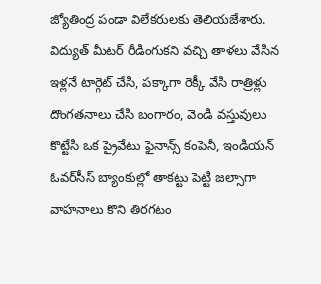జ్యోతింద్ర పండా విలేకరులకు తెలియజేశారు. విద్యుత్‌ మీటర్‌ రీడింగుకని వచ్చి తాళలు వేసిన ఇళ్లనే టార్గెట్‌ చేసి, పక్కాగా రెక్కీ వేసి రాత్రిళ్లు దొంగతనాలు చేసి బంగారం, వెండి వస్తువులు కొట్టేసి ఒక ప్రైవేటు ఫైనాన్స్‌ కంపెనీ, ఇండియన్‌ ఓవర్‌సీస్‌ బ్యాంకుల్లో తాకట్టు పెట్టి జల్సాగా వాహనాలు కొని తిరగటం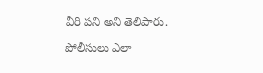వీరి పని అని తెలిపారు.

పోలీసులు ఎలా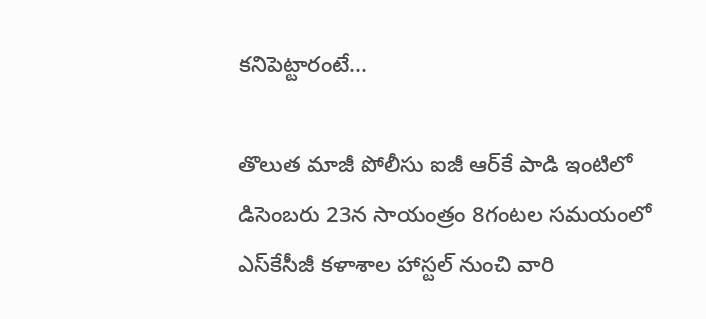కనిపెట్టారంటే...

తొలుత మాజీ పోలీసు ఐజీ ఆర్‌కే పాడి ఇంటిలో డిసెంబరు 23న సాయంత్రం 8గంటల సమయంలో ఎస్‌కేసీజీ కళాశాల హాస్టల్‌ నుంచి వారి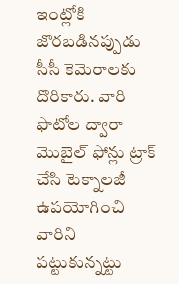ఇంట్లోకి జొరబడినప్పుడు సీసీ కెమెరాలకు దొరికారు. వారి ఫొటోల ద్వారా మొబైల్‌ ఫోన్లు ట్రాక్‌ చేసి టెక్నాలజీ ఉపయోగించి వారిని పట్టుకున్నట్టు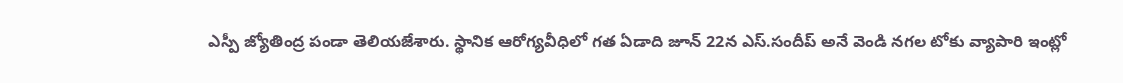ఎస్పీ జ్యోతింద్ర పండా తెలియజేశారు. స్థానిక ఆరోగ్యవీధిలో గత ఏడాది జూన్‌ 22న ఎస్‌.సందీప్‌ అనే వెండి నగల టోకు వ్యాపారి ఇంట్లో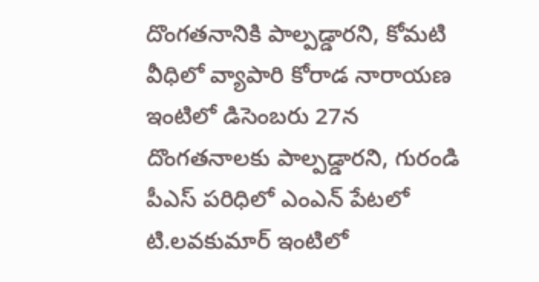దొంగతనానికి పాల్పడ్డారని, కోమటి వీధిలో వ్యాపారి కోరాడ నారాయణ ఇంటిలో డిసెంబరు 27న దొంగతనాలకు పాల్పడ్డారని, గురండి పీఎస్‌ పరిధిలో ఎంఎన్‌ పేటలో టి.లవకుమార్‌ ఇంటిలో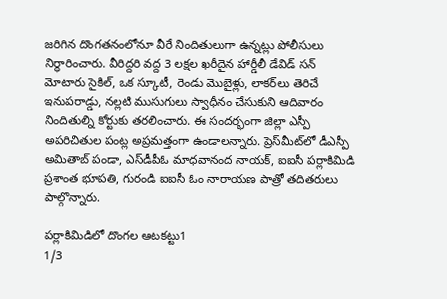జరిగిన దొంగతనంలోనూ వీరే నిందితులుగా ఉన్నట్లు పోలీసులు నిర్ధారించారు. వీరిద్దరి వద్ద 3 లక్షల ఖరీదైన హార్డీలీ డేవిడ్‌ సన్‌ మోటారు సైకిల్‌, ఒక స్కూటీ, రెండు మొబైళ్లు, లాకర్‌లు తెరిచే ఇనుపరాడ్డు, నల్లటి ముసుగులు స్వాధీనం చేసుకుని ఆదివారం నిందితుల్ని కోర్టుకు తరలించారు. ఈ సందర్భంగా జిల్లా ఎస్పీ అపరిచితుల పంట్ల అప్రమత్తంగా ఉండాలన్నారు. ప్రెస్‌మీట్‌లో డీఎస్పీ అమితాబ్‌ పండా, ఎస్‌డీపీఓ మాధవానంద నాయక్‌, ఐఐసీ పర్లాకిమిడి ప్రశాంత భూపతి, గురండి ఐఐసీ ఓం నారాయణ పాత్రో తదితరులు పాల్గొన్నారు.

పర్లాకిమిడిలో దొంగల ఆటకట్టు1
1/3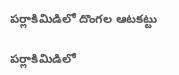పర్లాకిమిడిలో దొంగల ఆటకట్టు

పర్లాకిమిడిలో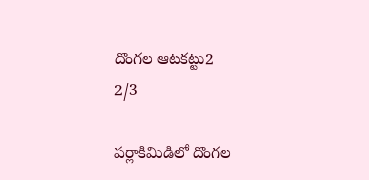దొంగల ఆటకట్టు2
2/3

పర్లాకిమిడిలో దొంగల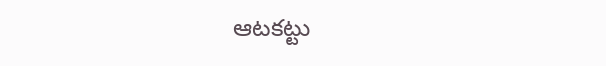ఆటకట్టు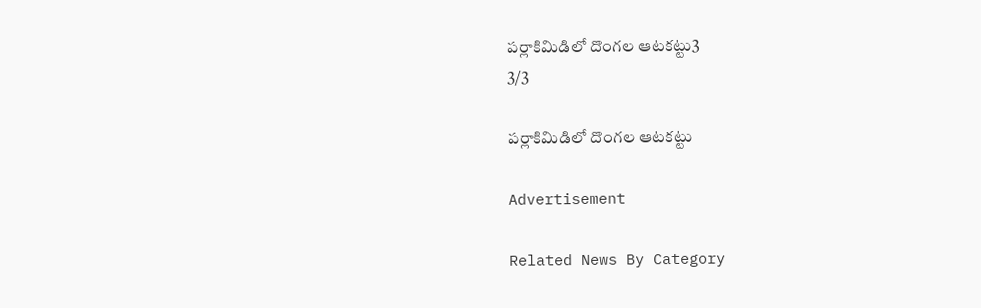పర్లాకిమిడిలో దొంగల ఆటకట్టు3
3/3

పర్లాకిమిడిలో దొంగల ఆటకట్టు

Advertisement

Related News By Category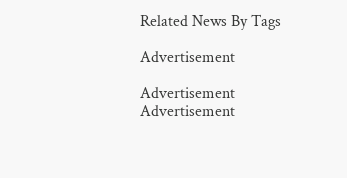Related News By Tags

Advertisement

Advertisement
Advertisement